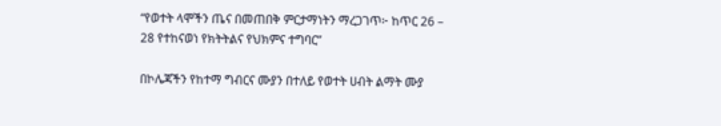“የወተት ላሞችን ጤና በመጠበቅ ምርታማነትን ማረጋገጥ፦ ከጥር 26 – 28 የተከናወነ የክትትልና የህክምና ተግባር”

በኮሌጃችን የከተማ ግብርና ሙያን በተለይ የወተት ሀብት ልማት ሙያ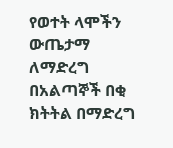የወተት ላሞችን ውጤታማ ለማድረግ በአልጣኞች በቂ ክትትል በማድረግ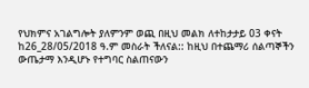የህክምና አገልግሎት ያለምንም ወጪ በዚህ መልክ ለተከታታይ 03 ቀናት ከ26_28/05/2018 ዓ.ም መስራት ችለናል:: ከዚህ በተጨማሪ ሰልጣኞችን ውጤታማ እንዲሆኑ የተግባር ስልጠናውን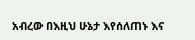አብረው በእዚህ ሁኔታ እየሰለጠኑ እና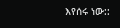እየሰሩ ነው::